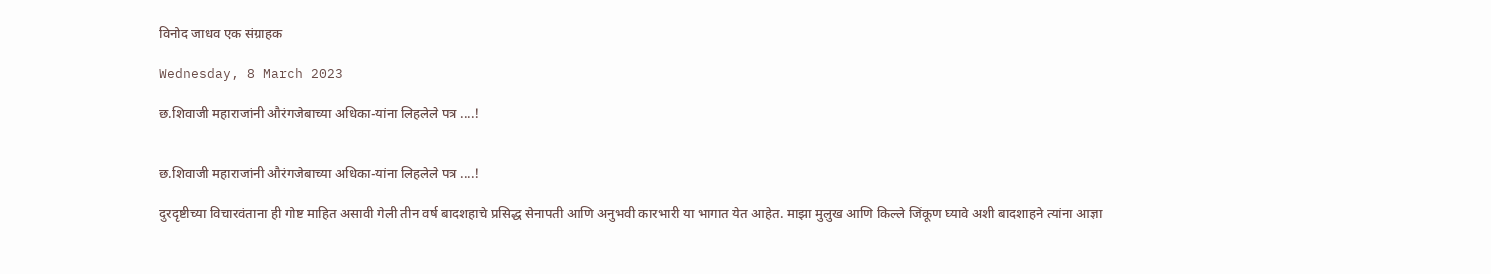विनोद जाधव एक संग्राहक

Wednesday, 8 March 2023

छ.शिवाजी महाराजांनी औरंगजेबाच्या अधिका-यांना लिहलेले पत्र ....!


छ.शिवाजी महाराजांनी औरंगजेबाच्या अधिका-यांना लिहलेले पत्र ....!

दुरदृष्टीच्या विचारवंताना ही गोष्ट माहित असावी गेली तीन वर्ष बादशहाचे प्रसिद्ध सेनापती आणि अनुभवी कारभारी या भागात येत आहेत. माझा मुलुख आणि किल्ले जिंकूण घ्यावे अशी बादशाहने त्यांना आज्ञा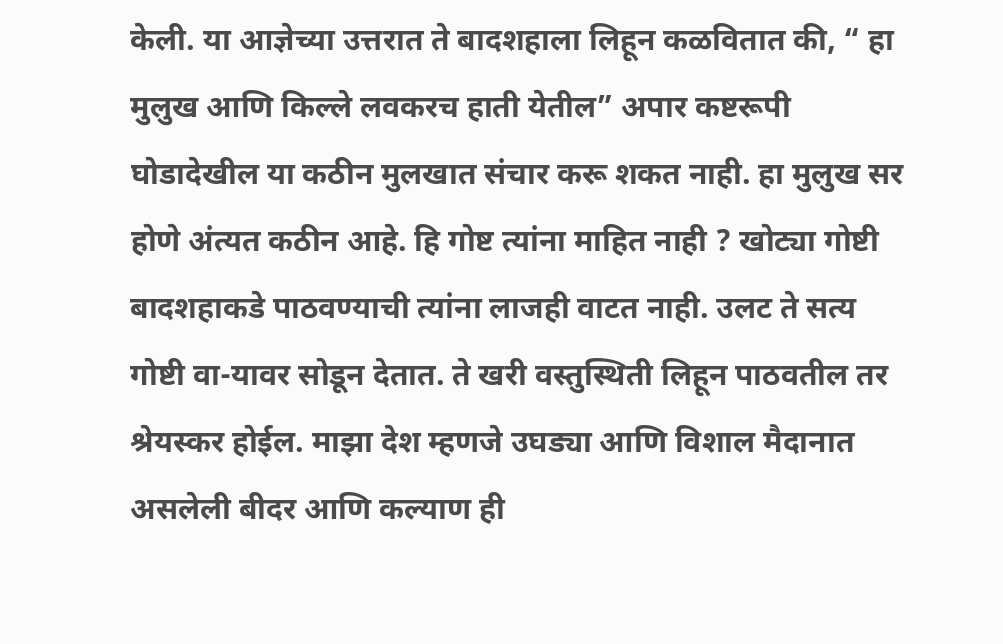केली. या आज्ञेच्या उत्तरात ते बादशहाला लिहून कळवितात की, “ हा मुलुख आणि किल्ले लवकरच हाती येतील” अपार कष्टरूपी घोडादेखील या कठीन मुलखात संचार करू शकत नाही. हा मुलुख सर होणे अंत्यत कठीन आहे. हि गोष्ट त्यांना माहित नाही ? खोट्या गोष्टी बादशहाकडे पाठवण्याची त्यांना लाजही वाटत नाही. उलट ते सत्य गोष्टी वा-यावर सोडून देतात. ते खरी वस्तुस्थिती लिहून पाठवतील तर श्रेयस्कर होईल. माझा देश म्हणजे उघड्या आणि विशाल मैदानात असलेली बीदर आणि कल्याण ही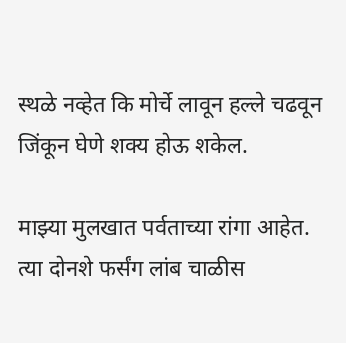स्थळे नव्हेत कि मोर्चे लावून हल्ले चढवून जिंकून घेणे शक्य होऊ शकेल.

माझ्या मुलखात पर्वताच्या रांगा आहेत. त्या दोनशे फर्संग लांब चाळीस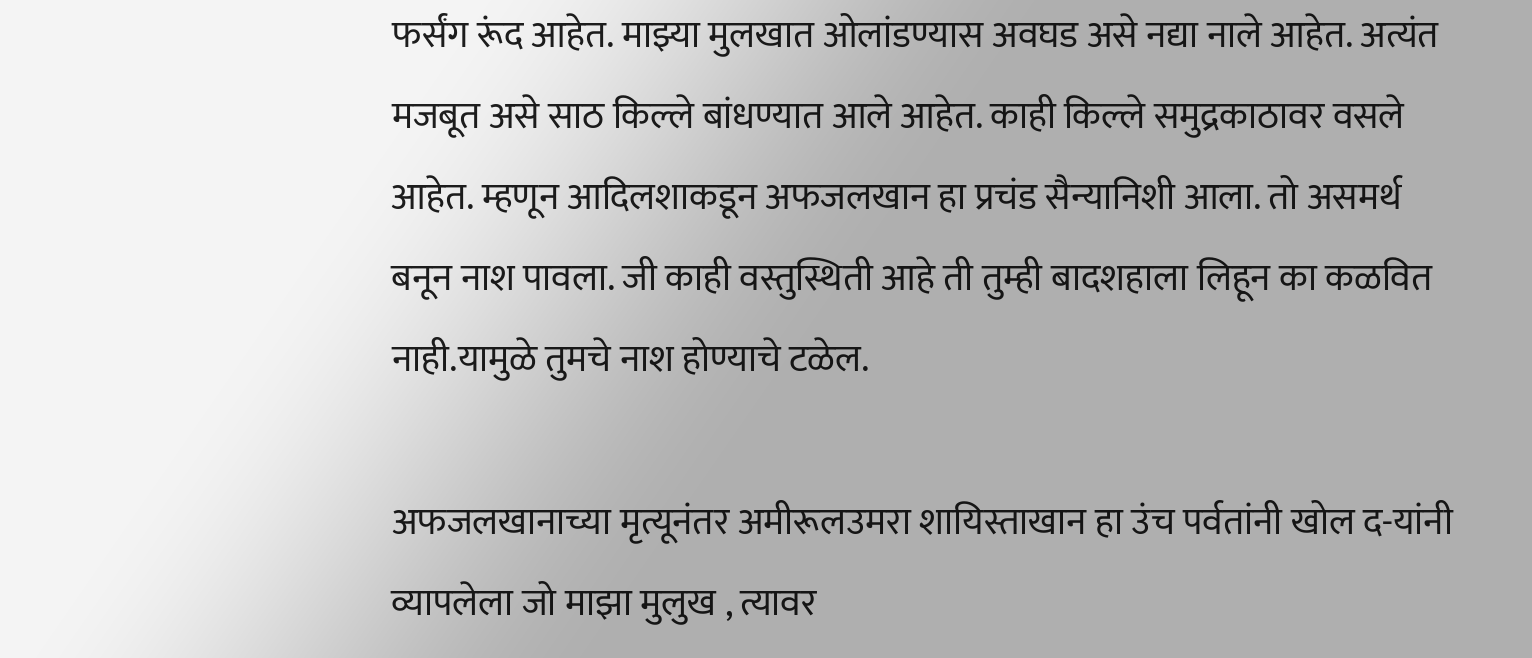फर्संग रूंद आहेत. माझ्या मुलखात ओलांडण्यास अवघड असे नद्या नाले आहेत. अत्यंत मजबूत असे साठ किल्ले बांधण्यात आले आहेत. काही किल्ले समुद्रकाठावर वसले आहेत. म्हणून आदिलशाकडून अफजलखान हा प्रचंड सैन्यानिशी आला. तो असमर्थ बनून नाश पावला. जी काही वस्तुस्थिती आहे ती तुम्ही बादशहाला लिहून का कळवित नाही.यामुळे तुमचे नाश होण्याचे टळेल.

अफजलखानाच्या मृत्यूनंतर अमीरूलउमरा शायिस्ताखान हा उंच पर्वतांनी खोल द-यांनी व्यापलेला जो माझा मुलुख , त्यावर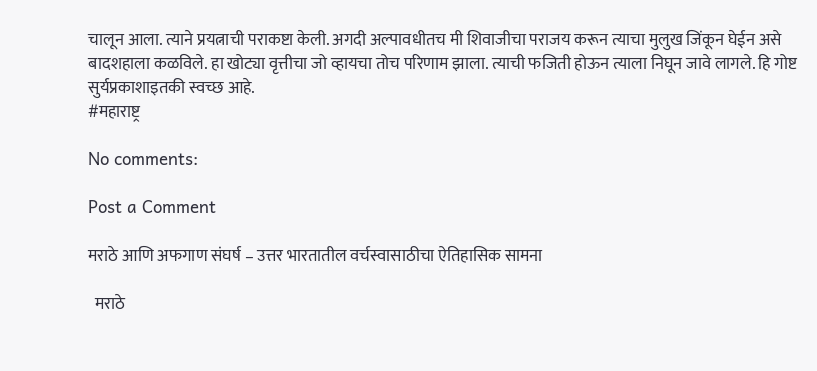चालून आला. त्याने प्रयत्नाची पराकष्टा केली. अगदी अल्पावधीतच मी शिवाजीचा पराजय करून त्याचा मुलुख जिंकून घेईन असे बादशहाला कळविले. हा खोट्या वृत्तीचा जो व्हायचा तोच परिणाम झाला. त्याची फजिती होऊन त्याला निघून जावे लागले. हि गोष्ट सुर्यप्रकाशाइतकी स्वच्छ आहे.
#महाराष्ट्र

No comments:

Post a Comment

मराठे आणि अफगाण संघर्ष – उत्तर भारतातील वर्चस्वासाठीचा ऐतिहासिक सामना

  मराठे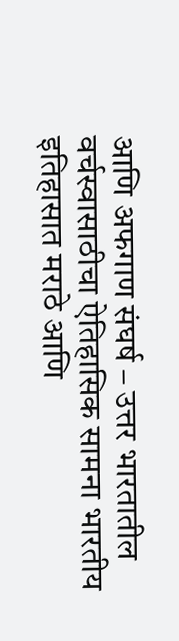आणि अफगाण संघर्ष – उत्तर भारतातील वर्चस्वासाठीचा ऐतिहासिक सामना भारतीय इतिहासात मराठे आणि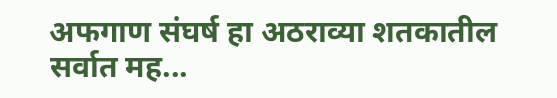अफगाण संघर्ष हा अठराव्या शतकातील सर्वात मह...